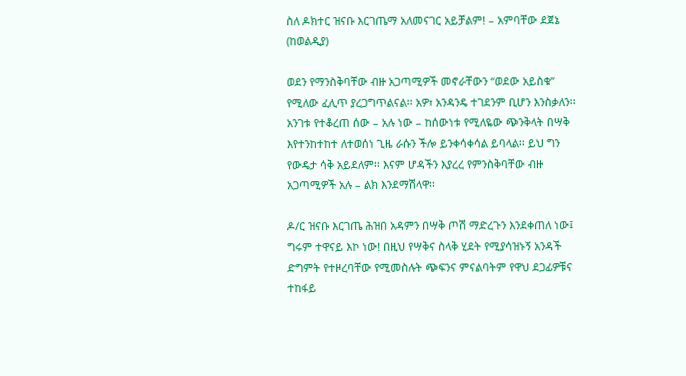ስለ ዶክተር ዝናቡ እርገጤማ አለመናገር አይቻልም! – አምባቸው ደጀኔ (ከወልዲያ)

ወደን የማንስቅባቸው ብዙ አጋጣሚዎች መኖራቸውን “ወደው አይስቁ” የሚለው ፈሊጥ ያረጋግጥልናል፡፡ አዎ፣ አንዳንዴ ተገደንም ቢሆን እንስቃለን፡፡ አንገቱ የተቆረጠ ሰው – አሉ ነው – ከሰውነቱ የሚለዬው ጭንቅላት በሣቅ እየተንከተከተ ለተወሰነ ጊዜ ራሱን ችሎ ይንቀሳቀሳል ይባላል፡፡ ይህ ግን የውዴታ ሳቅ አይደለም፡፡ እናም ሆዳችን እያረረ የምንስቅባቸው ብዙ አጋጣሚዎች አሉ – ልክ እንደማሽላዋ፡፡

ዶ/ር ዝናቡ እርገጤ ሕዝበ አዳምን በሣቅ ጦሽ ማድረጉን እንደቀጠለ ነው፤ ግሩም ተዋናይ እኮ ነው! በዚህ የሣቅና ስላቅ ሂደት የሚያሳዝኑኝ አንዳች ድግምት የተዞረባቸው የሚመስሉት ጭፍንና ምናልባትም የዋህ ደጋፊዎቹና ተከፋይ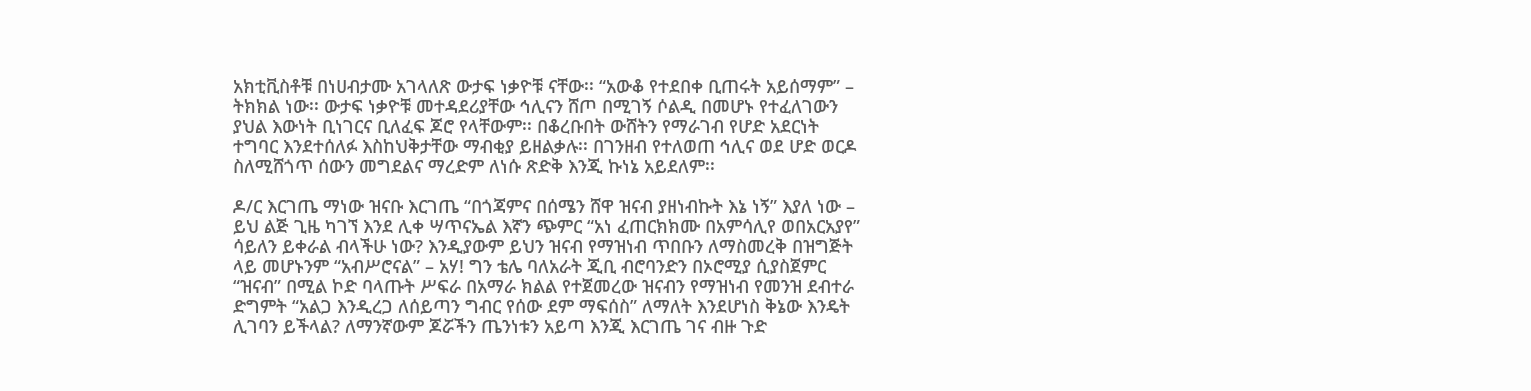አክቲቪስቶቹ በነሀብታሙ አገላለጽ ውታፍ ነቃዮቹ ናቸው፡፡ “አውቆ የተደበቀ ቢጠሩት አይሰማም” – ትክክል ነው፡፡ ውታፍ ነቃዮቹ መተዳደሪያቸው ኅሊናን ሸጦ በሚገኝ ሶልዲ በመሆኑ የተፈለገውን ያህል እውነት ቢነገርና ቢለፈፍ ጆሮ የላቸውም፡፡ በቆረቡበት ውሸትን የማራገብ የሆድ አደርነት ተግባር እንደተሰለፉ እስከህቅታቸው ማብቂያ ይዘልቃሉ፡፡ በገንዘብ የተለወጠ ኅሊና ወደ ሆድ ወርዶ ስለሚሸጎጥ ሰውን መግደልና ማረድም ለነሱ ጽድቅ እንጂ ኩነኔ አይደለም፡፡

ዶ/ር እርገጤ ማነው ዝናቡ እርገጤ “በጎጃምና በሰሜን ሸዋ ዝናብ ያዘነብኩት እኔ ነኝ” እያለ ነው – ይህ ልጅ ጊዜ ካገኘ እንደ ሊቀ ሣጥናኤል እኛን ጭምር “አነ ፈጠርክክሙ በአምሳሊየ ወበአርአያየ” ሳይለን ይቀራል ብላችሁ ነው? እንዲያውም ይህን ዝናብ የማዝነብ ጥበቡን ለማስመረቅ በዝግጅት ላይ መሆኑንም “አብሥሮናል” – አሃ! ግን ቴሌ ባለአራት ጂቢ ብሮባንድን በኦሮሚያ ሲያስጀምር “ዝናብ” በሚል ኮድ ባላጡት ሥፍራ በአማራ ክልል የተጀመረው ዝናብን የማዝነብ የመንዝ ደብተራ ድግምት “አልጋ እንዲረጋ ለሰይጣን ግብር የሰው ደም ማፍሰስ” ለማለት እንደሆነስ ቅኔው እንዴት ሊገባን ይችላል? ለማንኛውም ጆሯችን ጤንነቱን አይጣ እንጂ እርገጤ ገና ብዙ ጉድ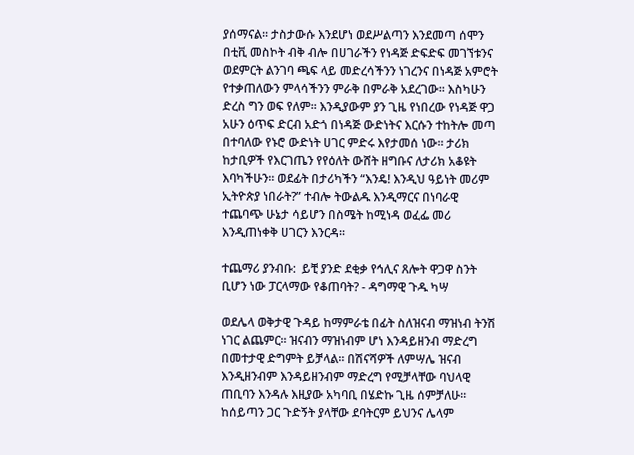ያሰማናል፡፡ ታስታውሱ እንደሆነ ወደሥልጣን እንደመጣ ሰሞን በቲቪ መስኮት ብቅ ብሎ በሀገራችን የነዳጅ ድፍድፍ መገኘቱንና ወደምርት ልንገባ ጫፍ ላይ መድረሳችንን ነገረንና በነዳጅ አምሮት የተቃጠለውን ምላሳችንን ምራቅ በምራቅ አደረገው፡፡ እስካሁን ድረስ ግን ወፍ የለም፡፡ እንዲያውም ያን ጊዜ የነበረው የነዳጅ ዋጋ አሁን ዕጥፍ ድርብ አድጎ በነዳጅ ውድነትና እርሱን ተከትሎ መጣ በተባለው የኑሮ ውድነት ሀገር ምድሩ እየታመሰ ነው፡፡ ታሪክ ከታቢዎች የእርገጤን የየዕለት ውሸት ዘግቡና ለታሪክ አቆዩት እባካችሁን፡፡ ወደፊት በታሪካችን “እንዴ! እንዲህ ዓይነት መሪም ኢትዮጵያ ነበራት?” ተብሎ ትውልዱ እንዲማርና በነባራዊ ተጨባጭ ሁኔታ ሳይሆን በስሜት ከሚነዳ ወፈፌ መሪ እንዲጠነቀቅ ሀገርን እንርዳ፡፡

ተጨማሪ ያንብቡ:  ይቺ ያንድ ደቂቃ የኅሊና ጸሎት ዋጋዋ ስንት ቢሆን ነው ፓርላማው የቆጠባት? - ዳግማዊ ጉዱ ካሣ

ወደሌላ ወቅታዊ ጉዳይ ከማምራቴ በፊት ስለዝናብ ማዝነብ ትንሽ ነገር ልጨምር፡፡ ዝናብን ማዝነብም ሆነ እንዳይዘንብ ማድረግ በመተታዊ ድግምት ይቻላል፡፡ በሽናሻዎች ለምሣሌ ዝናብ እንዲዘንብም እንዳይዘንብም ማድረግ የሚቻላቸው ባህላዊ ጠቢባን እንዳሉ እዚያው አካባቢ በሄድኩ ጊዜ ሰምቻለሁ፡፡ ከሰይጣን ጋር ጉድኝት ያላቸው ደባትርም ይህንና ሌላም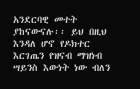አንደርባዊ መተት ያከናውናሉ፡፡ ይህ በዚህ እንዳለ ሆኖ የዶክተር እርገጤን የዝናብ ማዝነብ ሣይንስ እውነት ነው ብለን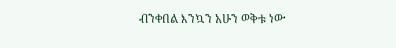ብንቀበል እንኳን አሁን ወቅቱ ነው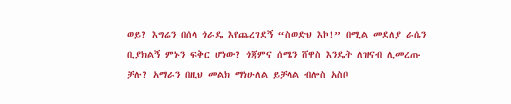ወይ? እግሬን በሰላ ጎራዴ እየጨረገደኝ “ስወድህ እኮ!” በሚል መደለያ ራሴን ቢያክልኝ ምኑን ፍቅር ሆነው? ጎጃምና ሰሜን ሸዋስ እንዴት ለዝናብ ሊመረጡ ቻሉ? አማራን በዚህ መልክ ማነሁለል ይቻላል ብሎስ አስቦ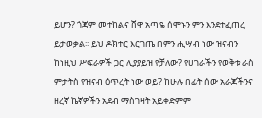ይሆን? ጎጃም መተከልና ሸዋ አጣዬ ሰሞኑን ምን እንደተፈጠረ ይታወቃል፡፡ ይህ ዶክተር እርገጤ በምን ሒሣብ ነው ዝናብን ከነዚህ ሥፍራዎች ጋር ሊያያይዝ የቻለው? የሀገራችን የወቅቱ ራስ ምታትስ የዝናብ ዕጥረት ነው ወይ? ከሁሉ በፊት ሰው አራጆችንና ዘረኛ ኬኛዎችን አደብ ማስገዛት አይቀድምም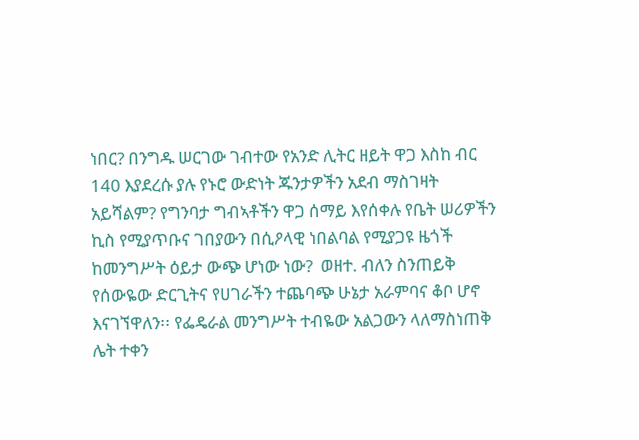ነበር? በንግዱ ሠርገው ገብተው የአንድ ሊትር ዘይት ዋጋ እስከ ብር 140 እያደረሱ ያሉ የኑሮ ውድነት ጁንታዎችን አደብ ማስገዛት አይሻልም? የግንባታ ግብኣቶችን ዋጋ ሰማይ እየሰቀሉ የቤት ሠሪዎችን ኪስ የሚያጥቡና ገበያውን በሲዖላዊ ነበልባል የሚያጋዩ ዜጎች ከመንግሥት ዕይታ ውጭ ሆነው ነው?  ወዘተ. ብለን ስንጠይቅ የሰውዬው ድርጊትና የሀገራችን ተጨባጭ ሁኔታ አራምባና ቆቦ ሆኖ እናገኘዋለን፡፡ የፌዴራል መንግሥት ተብዬው አልጋውን ላለማስነጠቅ ሌት ተቀን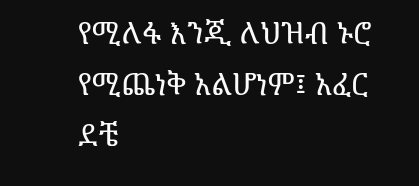የሚለፋ እንጂ ለህዝብ ኑሮ የሚጨነቅ አልሆነም፤ አፈር ደቼ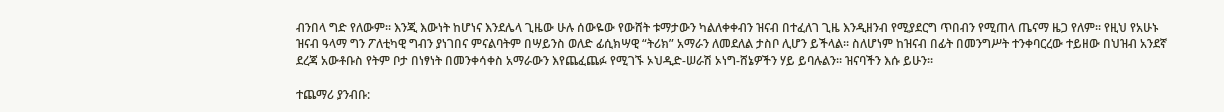ብንበላ ግድ የለውም፡፡ እንጂ እውነት ከሆነና እንደሌላ ጊዜው ሁሉ ሰውዬው የውሸት ቱማታውን ካልለቀቀብን ዝናብ በተፈለገ ጊዜ እንዲዘንብ የሚያደርግ ጥበብን የሚጠላ ጤናማ ዜጋ የለም፡፡ የዚህ የአሁኑ ዝናብ ዓላማ ግን ፖለቲካዊ ግብን ያነገበና ምናልባትም በሣይንስ ወለድ ፊሲክሣዊ “ትሪክ” አማራን ለመደለል ታስቦ ሊሆን ይችላል፡፡ ስለሆነም ከዝናብ በፊት በመንግሥት ተንቀባርረው ተይዘው በህዝብ አንደኛ ደረጃ አውቶቡስ የትም ቦታ በነፃነት በመንቀሳቀስ አማራውን እየጨፈጨፉ የሚገኙ ኦህዲድ-ሠራሽ ኦነግ-ሸኔዎችን ሃይ ይባሉልን፡፡ ዝናባችን እሱ ይሁን፡፡

ተጨማሪ ያንብቡ: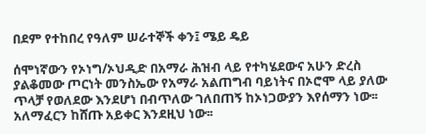በደም የተከበረ የዓለም ሠራተኞች ቀን፤ ሜይ ዴይ

ሰሞነኛውን የኦነግ/ኦህዲድ በአማራ ሕዝብ ላይ የተካሄደውና አሁን ድረስ ያልቆመው ጦርነት መንስኤው የአማራ አልጠግብ ባይነትና በኦሮሞ ላይ ያለው ጥላቻ የወለደው እንደሆነ በብጥለው ገለበጠኝ ከኦነጋውያን እየሰማን ነው፡፡ አለማፈርን ከሸጡ አይቀር እንደዚህ ነው፡፡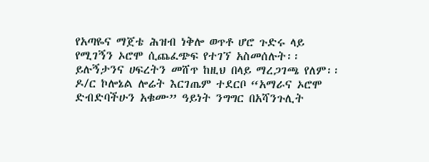የአጣዬና ማጀቴ ሕዝብ ነቅሎ ወጥቶ ሆሮ ጉድሩ ላይ የሚገኝን ኦሮሞ ሲጨፈጭፍ የተገኘ አስመሰሉት፡፡ ይሉኝታንና ሀፍረትን መሸጥ ከዚህ በላይ ማረጋገጫ የለም፡፡ ዶ/ር ኮሎኔል ሎሬት እርገጤም ተደርቦ “አማራና ኦሮሞ ድብድባችሁን አቁሙ” ዓይነት ንግግር በአሻንጉሊት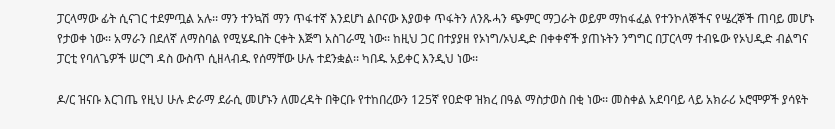ፓርላማው ፊት ሲናገር ተደምጧል አሉ፡፡ ማን ተንኳሽ ማን ጥፋተኛ እንደሆነ ልቦናው እያወቀ ጥፋትን ለንጹሓን ጭምር ማጋራት ወይም ማከፋፈል የተንኮለኞችና የሤረኞች ጠባይ መሆኑ የታወቀ ነው፡፡ አማራን በደለኛ ለማስባል የሚሄዱበት ርቀት እጅግ አስገራሚ ነው፡፡ ከዚህ ጋር በተያያዘ የኦነግ/ኦህዲድ በቀቀኖች ያጠኑትን ንግግር በፓርላማ ተብዬው የኦህዲድ ብልግና ፓርቲ የባለጌዎች ሠርግ ዳስ ውስጥ ሲዘላብዱ የሰማቸው ሁሉ ተደንቋል፡፡ ካበዱ አይቀር እንዲህ ነው፡፡

ዶ/ር ዝናቡ እርገጤ የዚህ ሁሉ ድራማ ደራሲ መሆኑን ለመረዳት በቅርቡ የተከበረውን 125ኛ የዐድዋ ዝክረ በዓል ማስታወስ በቂ ነው፡፡ መስቀል አደባባይ ላይ አክራሪ ኦሮሞዎች ያሳዩት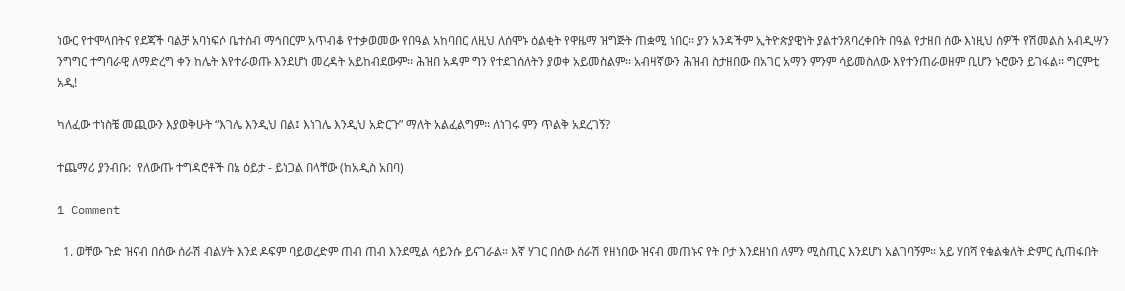ነውር የተሞላበትና የደጃች ባልቻ አባነፍሶ ቤተሰብ ማኅበርም አጥብቆ የተቃወመው የበዓል አከባበር ለዚህ ለሰሞኑ ዕልቂት የዋዜማ ዝግጅት ጠቋሚ ነበር፡፡ ያን አንዳችም ኢትዮጵያዊነት ያልተንጸባረቀበት በዓል የታዘበ ሰው እነዚህ ሰዎች የሽመልስ አብዲሣን ንግግር ተግባራዊ ለማድረግ ቀን ከሌት እየተራወጡ እንደሆነ መረዳት አይከብደውም፡፡ ሕዝበ አዳም ግን የተደገሰለትን ያወቀ አይመስልም፡፡ አብዛኛውን ሕዝብ ስታዘበው በአገር አማን ምንም ሳይመስለው እየተንጠራወዘም ቢሆን ኑሮውን ይገፋል፡፡ ግርምቲ አዲ!

ካለፈው ተነስቼ መጪውን እያወቅሁት “እገሌ እንዲህ በል፤ እነገሌ እንዲህ አድርጉ” ማለት አልፈልግም፡፡ ለነገሩ ምን ጥልቅ አደረገኝ?

ተጨማሪ ያንብቡ:  የለውጡ ተግዳሮቶች በኔ ዕይታ - ይነጋል በላቸው (ከአዲስ አበባ)

1 Comment

  1. ወቸው ጉድ ዝናብ በሰው ሰራሽ ብልሃት እንደ ዶፍም ባይወረድም ጠብ ጠብ እንደሚል ሳይንሱ ይናገራል። እኛ ሃገር በሰው ሰራሽ የዘነበው ዝናብ መጠኑና የት ቦታ እንደዘነበ ለምን ሚስጢር እንደሆነ አልገባኝም። አይ ሃበሻ የቁልቁለት ድምር ሲጠፋበት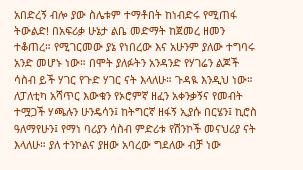አበድረኝ ብሎ ያው ስሌቱም ተማቶበት ከነብድሩ የሚጠፋ ትውልድ! በአፍሪቃ ሁኔታ ልቤ መድማት ከጀመረ ዘመን ተቆጠረ። የሚገርመው ያኔ የነበረው እና አሁንም ያለው ተግባሩ አንድ መሆኑ ነው። በሞት ያለፉትን አንዳንድ የሃገሬን ልጆች ሳስብ ይች ሃገር የጉድ ሃገር ናት እላለሁ። ጉዳዪ እንዲህ ነው። ለፓለቲካ አሻጥር እውቁን የኦሮምኛ ዘፈን አቀንቃኝና የመብት ተሟጋች ሃጫሉን ሁንዴሳን፤ ከትግርኛ ዘፋኝ ኢያሱ በርሄን፤ ኪሮስ ዓለማየሁን፤ የማነ ባሪያን ሳስብ ምድሪቱ የሽንኮች መናህሪያ ናት እላለሁ። ያለ ተንኮልና ያዘው አባረው ግደለው ብቻ ነው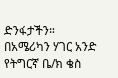ድንፋታችን። በአሜሪካን ሃገር አንድ የትግርኛ ቤ/ክ ቄስ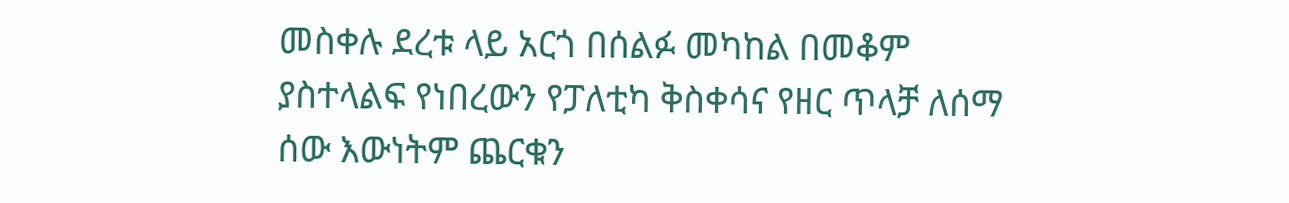መስቀሉ ደረቱ ላይ አርጎ በሰልፉ መካከል በመቆም ያስተላልፍ የነበረውን የፓለቲካ ቅስቀሳና የዘር ጥላቻ ለሰማ ሰው እውነትም ጨርቁን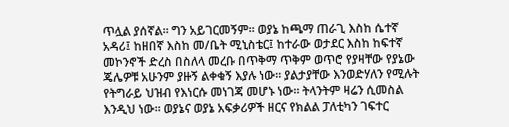ጥሏል ያሰኛል። ግን አይገርመኝም። ወያኔ ከጫማ ጠራጊ እስከ ሴተኛ አዳሪ፤ ከዘበኛ እስከ መ/ቤት ሚኒስቴር፤ ከተራው ወታደር እስከ ከፍተኛ መኮንኖች ድረስ በስለላ መረቡ በጥቅማ ጥቅም ወጥሮ የያዛቸው የያኔው ጄሌዎቹ አሁንም ያዙኝ ልቀቁኝ እያሉ ነው። ያልታያቸው እንወድሃለን የሚሉት የትግራይ ህዝብ የእነርሱ መነገጃ መሆኑ ነው። ትላንትም ዛሬን ሲመስል እንዲህ ነው። ወያኔና ወያኔ አፍቃሪዎች ዘርና የክልል ፓለቲካን ገፍተር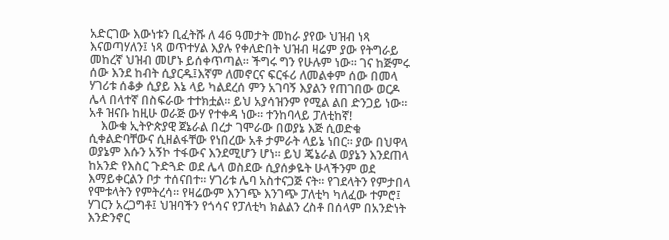አድርገው እውነቱን ቢፈትሹ ለ 46 ዓመታት መከራ ያየው ህዝብ ነጻ እናወጣሃለን፤ ነጻ ወጥተሃል እያሉ የቀለድበት ህዝብ ዛሬም ያው የትግራይ መከረኛ ህዝብ መሆኑ ይሰቀጥጣል። ችግሩ ግን የሁሉም ነው። ገና ከጅምሩ ሰው እንደ ከብት ሲያርዱ፤እኛም ለመኖርና ፍርፋሪ ለመልቀም ሰው በመላ ሃገሪቱ ሰቆቃ ሲያይ እኔ ላይ ካልደረሰ ምን አገባኝ እያልን የጠገበው ወርዶ ሌላ በላተኛ በስፍራው ተተክቷል። ይህ አያሳዝንም የሚል ልበ ድንጋይ ነው። አቶ ዝናቡ ከዚሁ ወራጅ ውሃ የተቀዳ ነው። ተንከባላይ ፓለቲከኛ!
    እውቁ ኢትዮጵያዊ ጀኔራል በረታ ገሞራው በወያኔ እጅ ሲወድቁ ሲቀልድባቸውና ሲዘልፋቸው የነበረው አቶ ታምራት ላይኔ ነበር። ያው በህዋላ ወያኔም እሱን አኝኮ ተፋውና እንደሚሆን ሆነ። ይህ ጄኔራል ወያኔን እንደጠላ ከአንድ የእስር ጉድጓድ ወደ ሌላ ወስደው ሲያሰቃዬት ሁላችንም ወደ እማይቀርልን ቦታ ተሰናበተ። ሃገሪቱ ሌባ አስተናጋጅ ናት። የገደላትን የምታበላ የሞቱላትን የምትረሳ። የዛሬውም እንገጭ እንገጭ ፓለቲካ ካለፈው ተምሮ፤ ሃገርን አረጋግቶ፤ ህዝባችን የጎሳና የፓለቲካ ክልልን ረስቶ በሰላም በአንድነት እንድንኖር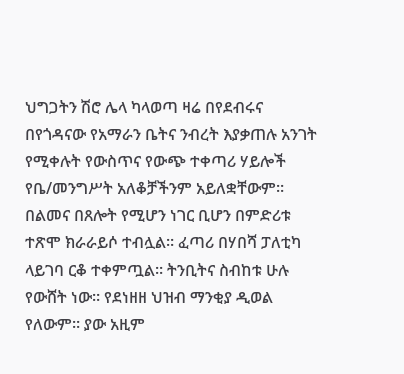ህግጋትን ሽሮ ሌላ ካላወጣ ዛሬ በየደብሩና በየጎዳናው የአማራን ቤትና ንብረት እያቃጠሉ አንገት የሚቀሉት የውስጥና የውጭ ተቀጣሪ ሃይሎች የቤ/መንግሥት አለቆቻችንም አይለቋቸውም። በልመና በጸሎት የሚሆን ነገር ቢሆን በምድሪቱ ተጽሞ ክራራይሶ ተብሏል። ፈጣሪ በሃበሻ ፓለቲካ ላይገባ ርቆ ተቀምጧል። ትንቢትና ስብከቱ ሁሉ የውሸት ነው። የደነዘዘ ህዝብ ማንቂያ ዲወል የለውም። ያው አዚም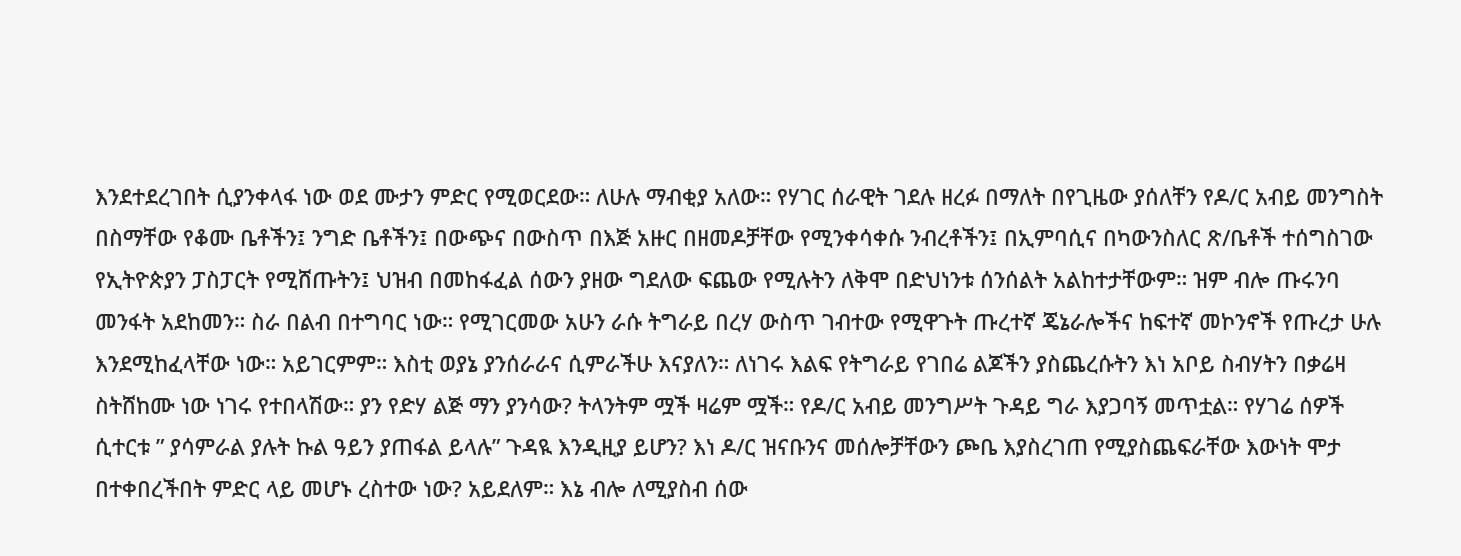እንደተደረገበት ሲያንቀላፋ ነው ወደ ሙታን ምድር የሚወርደው። ለሁሉ ማብቂያ አለው። የሃገር ሰራዊት ገደሉ ዘረፉ በማለት በየጊዜው ያሰለቸን የዶ/ር አብይ መንግስት በስማቸው የቆሙ ቤቶችን፤ ንግድ ቤቶችን፤ በውጭና በውስጥ በእጅ አዙር በዘመዶቻቸው የሚንቀሳቀሱ ንብረቶችን፤ በኢምባሲና በካውንስለር ጽ/ቤቶች ተሰግስገው የኢትዮጵያን ፓስፓርት የሚሸጡትን፤ ህዝብ በመከፋፈል ሰውን ያዘው ግደለው ፍጨው የሚሉትን ለቅሞ በድህነንቱ ሰንሰልት አልከተታቸውም። ዝም ብሎ ጡሩንባ መንፋት አደከመን። ስራ በልብ በተግባር ነው። የሚገርመው አሁን ራሱ ትግራይ በረሃ ውስጥ ገብተው የሚዋጉት ጡረተኛ ጄኔራሎችና ከፍተኛ መኮንኖች የጡረታ ሁሉ እንደሚከፈላቸው ነው። አይገርምም። እስቲ ወያኔ ያንሰራራና ሲምራችሁ እናያለን። ለነገሩ እልፍ የትግራይ የገበሬ ልጆችን ያስጨረሱትን እነ አቦይ ስብሃትን በቃሬዛ ስትሸከሙ ነው ነገሩ የተበላሽው። ያን የድሃ ልጅ ማን ያንሳው? ትላንትም ሟች ዛሬም ሟች። የዶ/ር አብይ መንግሥት ጉዳይ ግራ እያጋባኝ መጥቷል። የሃገሬ ሰዎች ሲተርቱ ” ያሳምራል ያሉት ኩል ዓይን ያጠፋል ይላሉ” ጉዳዪ እንዲዚያ ይሆን? እነ ዶ/ር ዝናቡንና መሰሎቻቸውን ጮቤ እያስረገጠ የሚያስጨፍራቸው እውነት ሞታ በተቀበረችበት ምድር ላይ መሆኑ ረስተው ነው? አይደለም። እኔ ብሎ ለሚያስብ ሰው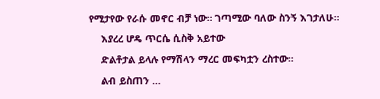የሚታየው የራሱ መኖር ብቻ ነው። ገጣሚው ባለው ስንኝ እገታለሁ።
    እያረረ ሆዴ ጥርሴ ሲስቅ አይተው
    ድልቶታል ይላሉ የማሽላን ማረር መፍካቷን ረስተው።
    ልብ ይስጠን …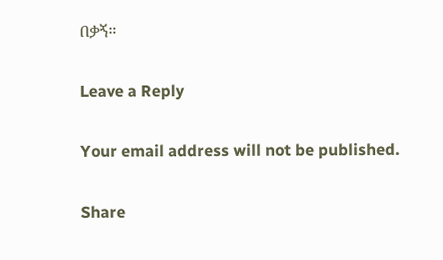በቃኝ።

Leave a Reply

Your email address will not be published.

Share